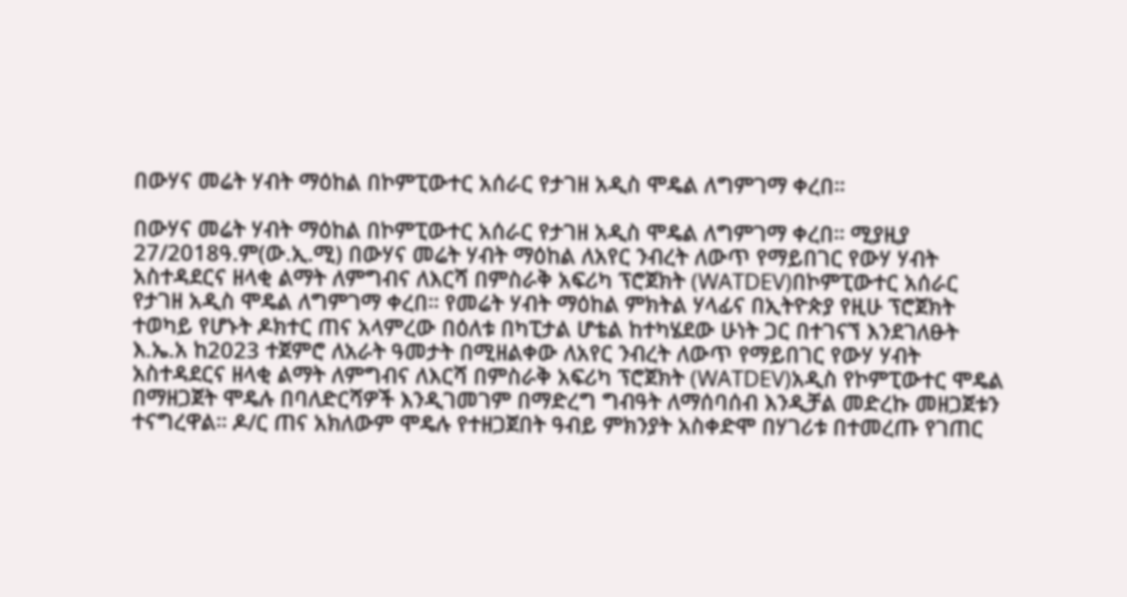በውሃና መሬት ሃብት ማዕከል በኮምፒውተር አሰራር የታገዘ አዲስ ሞዴል ለግምገማ ቀረበ።

በውሃና መሬት ሃብት ማዕከል በኮምፒውተር አሰራር የታገዘ አዲስ ሞዴል ለግምገማ ቀረበ። ሚያዚያ 27/2018ዓ.ም(ው.ኢ.ሚ) በውሃና መሬት ሃብት ማዕከል ለአየር ንብረት ለውጥ የማይበገር የውሃ ሃብት አስተዳደርና ዘላቂ ልማት ለምግብና ለእርሻ በምስራቅ አፍሪካ ፕሮጀክት (WATDEV)በኮምፒውተር አሰራር የታገዘ አዲስ ሞዴል ለግምገማ ቀረበ። የመሬት ሃብት ማዕከል ምክትል ሃላፊና በኢትዮጵያ የዚሁ ፕሮጀክት ተወካይ የሆኑት ዶክተር ጠና አላምረው በዕለቱ በካፒታል ሆቴል ከተካሄደው ሁነት ጋር በተገናኘ እንደገለፁት እ.ኤ.አ ከ2023 ተጀምሮ ለአራት ዓመታት በሚዘልቀው ለአየር ንብረት ለውጥ የማይበገር የውሃ ሃብት አስተዳደርና ዘላቂ ልማት ለምግብና ለእርሻ በምስራቅ አፍሪካ ፕሮጀክት (WATDEV)አዲስ የኮምፒውተር ሞዴል በማዘጋጀት ሞዴሉ በባለድርሻዎች እንዲገመገም በማድረግ ግብዓት ለማሰባሰብ እንዲቻል መድረኩ መዘጋጀቱን ተናግረዋል። ዶ/ር ጠና አክለውም ሞዴሉ የተዘጋጀበት ዓብይ ምክንያት አስቀድሞ በሃገሪቱ በተመረጡ የገጠር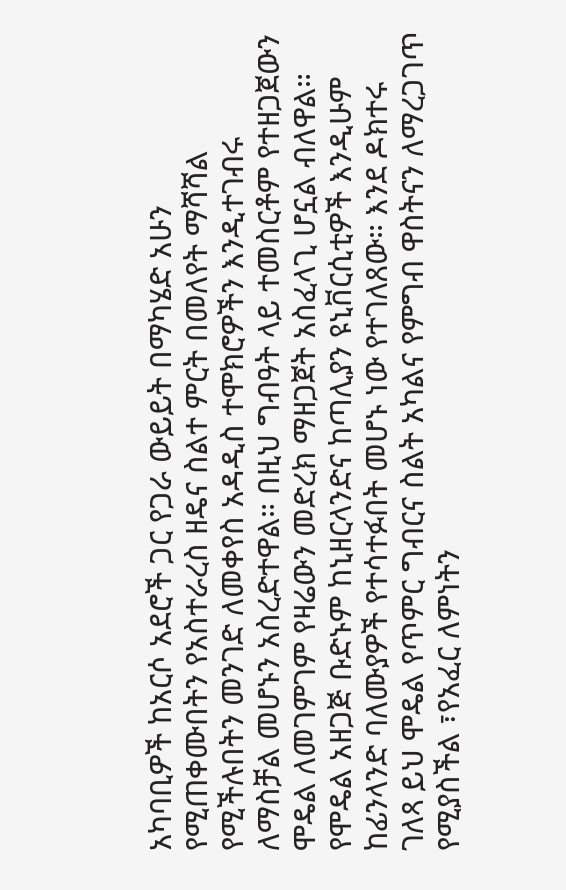አካባቢዎች ከአርሶ አደሮች ጋር የጋራ ውይይት በማካሄድ አሁን የሚጠቀሙበትን የአስተራረስ ዘዴና ስልተ ምርት በመለየት ማሻሻል የሚችሉበትን መንገድ ለመቀየስ አዳዲስ ተሞክሮዎችን እንዲተገብሩ ለማስቻል መሆኑን አስረድተዋል። በዚህ ግብዓት ላይ ተመስርቶም የተዘጋጀውን ሞዴል ለመገምገም የዛሬውን መድረክ ማዘጋጀት አስፈላጊ ሆኗል ብለዋል። የሞዴል አዘጋጅ ቡድኑም ከኒዘርላንድና ከጣሊያን ዩኒቨርሲቲዎች እንዲሁም ከፊንላንድ ባለሙያዎች የተሳተፉበት መሆኑ ነው የተገለጸው። እንደ ዶክተሩ ገለጻ ይህ ሞዴል የጥምር ግብርና ስልት አካልና የምግብ ዋስትናን ለማረጋገጥ የሚያስችል ፣የአፈር ለምነትን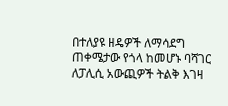በተለያዩ ዘዴዎች ለማሳደግ ጠቀሜታው የጎላ ከመሆኑ ባሻገር ለፓሊሲ አውጪዎች ትልቅ እገዛ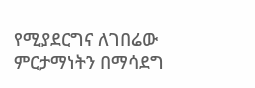የሚያደርግና ለገበሬው ምርታማነትን በማሳደግ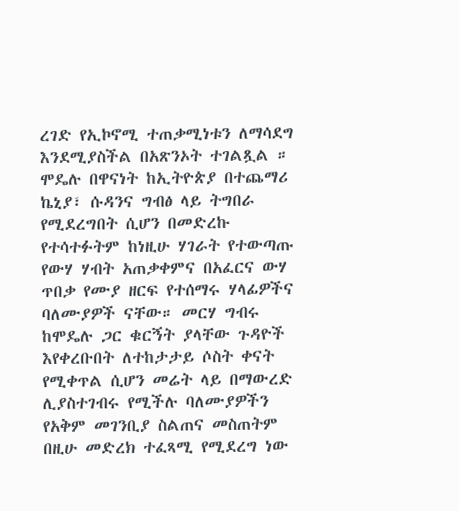ረገድ የኢኮኖሚ ተጠቃሚነቱን ለማሳደግ እንደሚያስችል በአጽንኦት ተገልጿል ። ሞዴሉ በዋናነት ከኢትዮጵያ በተጨማሪ ኬኒያ፣ ሱዳንና ግብፅ ላይ ትግበራ የሚደረግበት ሲሆን በመድረኩ የተሳተፉትም ከነዚሁ ሃገራት የተውጣጡ የውሃ ሃብት አጠቃቀምና በአፈርና ውሃ ጥበቃ የሙያ ዘርፍ የተሰማሩ ሃላፊዎችና ባለሙያዎች ናቸው። መርሃ ግብሩ ከሞዴሉ ጋር ቁርኝት ያላቸው ጉዳዮች እየቀረቡበት ለተከታታይ ሶስት ቀናት የሚቀጥል ሲሆን መሬት ላይ በማውረድ ሊያስተገብሩ የሚችሉ ባለሙያዎችን የአቅም መገንቢያ ስልጠና መስጠትም በዚሁ መድረክ ተፈጻሚ የሚደረግ ነው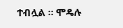ተብሏል ። ሞዴሉ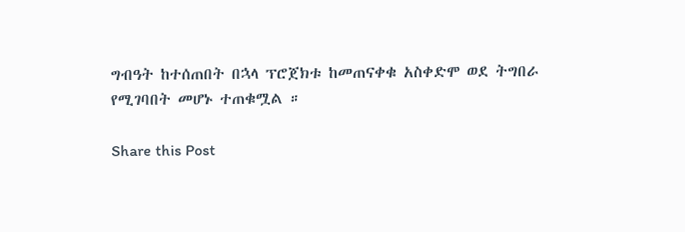ግብዓት ከተሰጠበት በኋላ ፕሮጀክቱ ከመጠናቀቁ አስቀድሞ ወደ ትግበራ የሚገባበት መሆኑ ተጠቁሟል ።

Share this Post